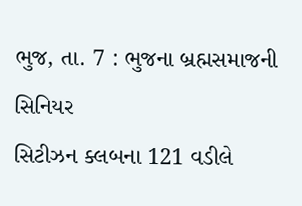ભુજ, તા. 7 : ભુજના બ્રહ્મસમાજની સિનિયર
સિટીઝન ક્લબના 121 વડીલે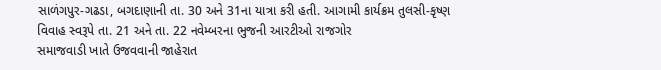સાળંગપુર-ગઢડા, બગદાણાની તા. 30 અને 31ના યાત્રા કરી હતી. આગામી કાર્યક્રમ તુલસી-કૃષ્ણ
વિવાહ સ્વરૂપે તા. 21 અને તા. 22 નવેમ્બરના ભુજની આરટીઓ રાજગોર
સમાજવાડી ખાતે ઉજવવાની જાહેરાત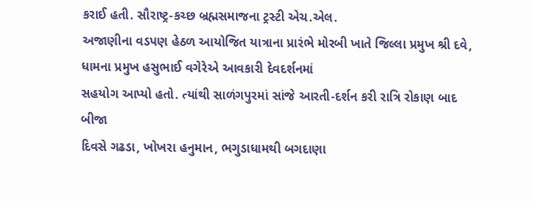કરાઈ હતી. સૌરાષ્ટ્ર-કચ્છ બ્રહ્મસમાજના ટ્રસ્ટી એચ.એલ.
અજાણીના વડપણ હેઠળ આયોજિત યાત્રાના પ્રારંભે મોરબી ખાતે જિલ્લા પ્રમુખ શ્રી દવે, ધામના પ્રમુખ હસુભાઈ વગેરેએ આવકારી દેવદર્શનમાં
સહયોગ આપ્યો હતો. ત્યાંથી સાળંગપુરમાં સાંજે આરતી-દર્શન કરી રાત્રિ રોકાણ બાદ બીજા
દિવસે ગઢડા, ખોખરા હનુમાન, ભગુડાધામથી બગદાણા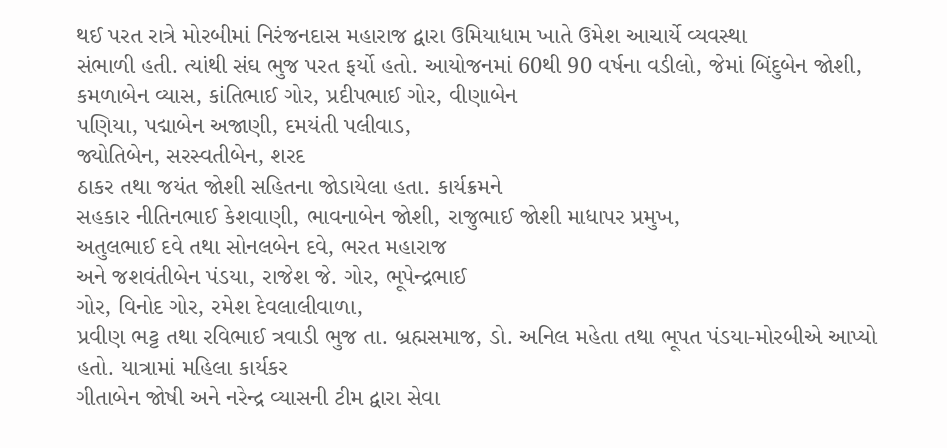થઈ પરત રાત્રે મોરબીમાં નિરંજનદાસ મહારાજ દ્વારા ઉમિયાધામ ખાતે ઉમેશ આચાર્યે વ્યવસ્થા
સંભાળી હતી. ત્યાંથી સંઘ ભુજ પરત ફર્યો હતો. આયોજનમાં 60થી 90 વર્ષના વડીલો, જેમાં બિંદુબેન જોશી, કમળાબેન વ્યાસ, કાંતિભાઈ ગોર, પ્રદીપભાઈ ગોર, વીણાબેન
પણિયા, પદ્માબેન અજાણી, દમયંતી પલીવાડ,
જ્યોતિબેન, સરસ્વતીબેન, શરદ
ઠાકર તથા જયંત જોશી સહિતના જોડાયેલા હતા. કાર્યક્રમને
સહકાર નીતિનભાઈ કેશવાણી, ભાવનાબેન જોશી, રાજુભાઈ જોશી માધાપર પ્રમુખ,
અતુલભાઈ દવે તથા સોનલબેન દવે, ભરત મહારાજ
અને જશવંતીબેન પંડયા, રાજેશ જે. ગોર, ભૂપેન્દ્રભાઈ
ગોર, વિનોદ ગોર, રમેશ દેવલાલીવાળા,
પ્રવીણ ભટ્ટ તથા રવિભાઈ ત્રવાડી ભુજ તા. બ્રહ્મસમાજ, ડો. અનિલ મહેતા તથા ભૂપત પંડયા-મોરબીએ આપ્યો હતો. યાત્રામાં મહિલા કાર્યકર
ગીતાબેન જોષી અને નરેન્દ્ર વ્યાસની ટીમ દ્વારા સેવા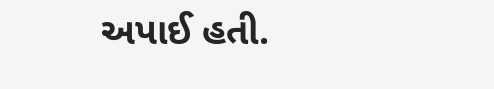અપાઈ હતી.